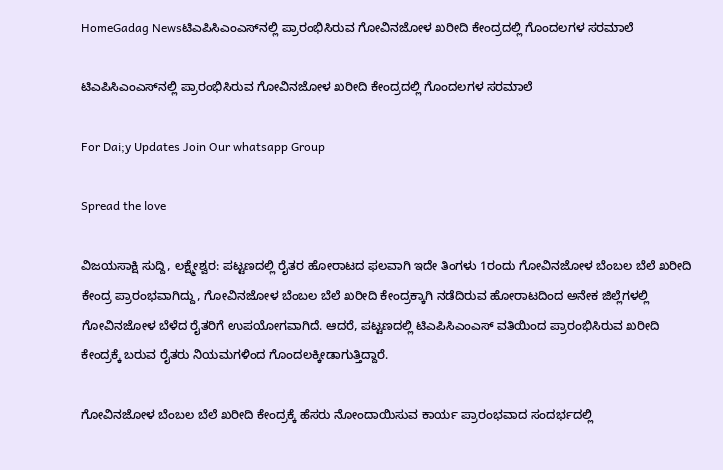HomeGadag Newsಟಿಎಪಿಸಿಎಂಎಸ್‌ನಲ್ಲಿ ಪ್ರಾರಂಭಿಸಿರುವ ಗೋವಿನಜೋಳ ಖರೀದಿ ಕೇಂದ್ರದಲ್ಲಿ ಗೊಂದಲಗಳ ಸರಮಾಲೆ

ಟಿಎಪಿಸಿಎಂಎಸ್‌ನಲ್ಲಿ ಪ್ರಾರಂಭಿಸಿರುವ ಗೋವಿನಜೋಳ ಖರೀದಿ ಕೇಂದ್ರದಲ್ಲಿ ಗೊಂದಲಗಳ ಸರಮಾಲೆ

For Dai;y Updates Join Our whatsapp Group

Spread the love

ವಿಜಯಸಾಕ್ಷಿ ಸುದ್ದಿ, ಲಕ್ಷ್ಮೇಶ್ವರ: ಪಟ್ಟಣದಲ್ಲಿ ರೈತರ ಹೋರಾಟದ ಫಲವಾಗಿ ಇದೇ ತಿಂಗಳು 1ರಂದು ಗೋವಿನಜೋಳ ಬೆಂಬಲ ಬೆಲೆ ಖರೀದಿ ಕೇಂದ್ರ ಪ್ರಾರಂಭವಾಗಿದ್ದು, ಗೋವಿನಜೋಳ ಬೆಂಬಲ ಬೆಲೆ ಖರೀದಿ ಕೇಂದ್ರಕ್ಕಾಗಿ ನಡೆದಿರುವ ಹೋರಾಟದಿಂದ ಅನೇಕ ಜಿಲ್ಲೆಗಳಲ್ಲಿ ಗೋವಿನಜೋಳ ಬೆಳೆದ ರೈತರಿಗೆ ಉಪಯೋಗವಾಗಿದೆ. ಆದರೆ, ಪಟ್ಟಣದಲ್ಲಿ ಟಿಎಪಿಸಿಎಂಎಸ್ ವತಿಯಿಂದ ಪ್ರಾರಂಭಿಸಿರುವ ಖರೀದಿ ಕೇಂದ್ರಕ್ಕೆ ಬರುವ ರೈತರು ನಿಯಮಗಳಿಂದ ಗೊಂದಲಕ್ಕೀಡಾಗುತ್ತಿದ್ದಾರೆ.

ಗೋವಿನಜೋಳ ಬೆಂಬಲ ಬೆಲೆ ಖರೀದಿ ಕೇಂದ್ರಕ್ಕೆ ಹೆಸರು ನೋಂದಾಯಿಸುವ ಕಾರ್ಯ ಪ್ರಾರಂಭವಾದ ಸಂದರ್ಭದಲ್ಲಿ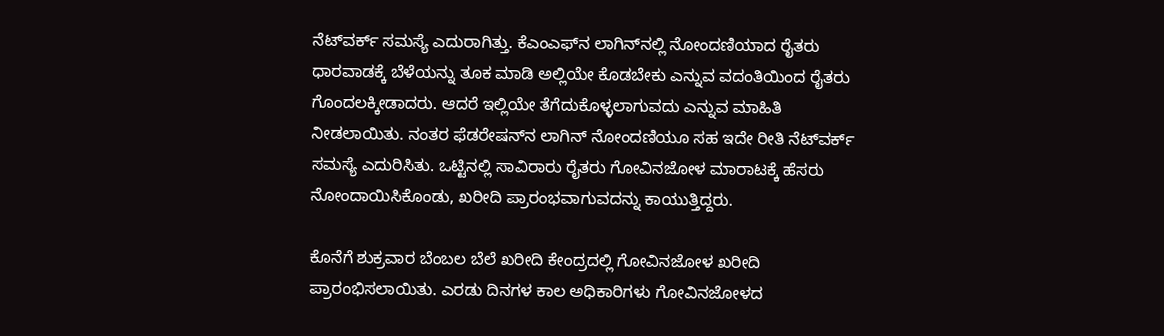ನೆಟ್‌ವರ್ಕ್ ಸಮಸ್ಯೆ ಎದುರಾಗಿತ್ತು. ಕೆಎಂಎಫ್‌ನ ಲಾಗಿನ್‌ನಲ್ಲಿ ನೋಂದಣಿಯಾದ ರೈತರು ಧಾರವಾಡಕ್ಕೆ ಬೆಳೆಯನ್ನು ತೂಕ ಮಾಡಿ ಅಲ್ಲಿಯೇ ಕೊಡಬೇಕು ಎನ್ನುವ ವದಂತಿಯಿಂದ ರೈತರು ಗೊಂದಲಕ್ಕೀಡಾದರು. ಆದರೆ ಇಲ್ಲಿಯೇ ತೆಗೆದುಕೊಳ್ಳಲಾಗುವದು ಎನ್ನುವ ಮಾಹಿತಿ ನೀಡಲಾಯಿತು. ನಂತರ ಫೆಡರೇಷನ್‌ನ ಲಾಗಿನ್ ನೋಂದಣಿಯೂ ಸಹ ಇದೇ ರೀತಿ ನೆಟ್‌ವರ್ಕ್ ಸಮಸ್ಯೆ ಎದುರಿಸಿತು. ಒಟ್ಟಿನಲ್ಲಿ ಸಾವಿರಾರು ರೈತರು ಗೋವಿನಜೋಳ ಮಾರಾಟಕ್ಕೆ ಹೆಸರು ನೋಂದಾಯಿಸಿಕೊಂಡು, ಖರೀದಿ ಪ್ರಾರಂಭವಾಗುವದನ್ನು ಕಾಯುತ್ತಿದ್ದರು.

ಕೊನೆಗೆ ಶುಕ್ರವಾರ ಬೆಂಬಲ ಬೆಲೆ ಖರೀದಿ ಕೇಂದ್ರದಲ್ಲಿ ಗೋವಿನಜೋಳ ಖರೀದಿ ಪ್ರಾರಂಭಿಸಲಾಯಿತು. ಎರಡು ದಿನಗಳ ಕಾಲ ಅಧಿಕಾರಿಗಳು ಗೋವಿನಜೋಳದ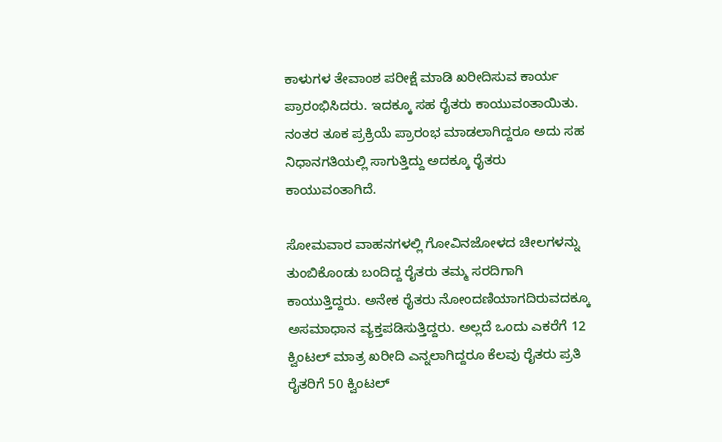ಕಾಳುಗಳ ತೇವಾಂಶ ಪರೀಕ್ಷೆ ಮಾಡಿ ಖರೀದಿಸುವ ಕಾರ್ಯ ಪ್ರಾರಂಭಿಸಿದರು. ಇದಕ್ಕೂ ಸಹ ರೈತರು ಕಾಯುವಂತಾಯಿತು. ನಂತರ ತೂಕ ಪ್ರಕ್ರಿಯೆ ಪ್ರಾರಂಭ ಮಾಡಲಾಗಿದ್ದರೂ ಅದು ಸಹ ನಿಧಾನಗತಿಯಲ್ಲಿ ಸಾಗುತ್ತಿದ್ದು ಅದಕ್ಕೂ ರೈತರು ಕಾಯುವಂತಾಗಿದೆ.

ಸೋಮವಾರ ವಾಹನಗಳಲ್ಲಿ ಗೋವಿನಜೋಳದ ಚೀಲಗಳನ್ನು ತುಂಬಿಕೊಂಡು ಬಂದಿದ್ದ ರೈತರು ತಮ್ಮ ಸರದಿಗಾಗಿ ಕಾಯುತ್ತಿದ್ದರು. ಅನೇಕ ರೈತರು ನೋಂದಣಿಯಾಗದಿರುವದಕ್ಕೂ ಅಸಮಾಧಾನ ವ್ಯಕ್ತಪಡಿಸುತ್ತಿದ್ದರು. ಅಲ್ಲದೆ ಒಂದು ಎಕರೆಗೆ 12 ಕ್ವಿಂಟಲ್ ಮಾತ್ರ ಖರೀದಿ ಎನ್ನಲಾಗಿದ್ದರೂ ಕೆಲವು ರೈತರು ಪ್ರತಿ ರೈತರಿಗೆ 50 ಕ್ವಿಂಟಲ್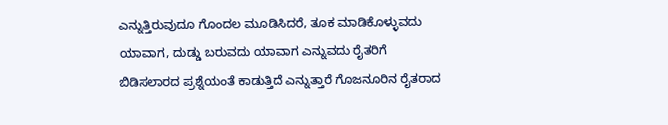ಎನ್ನುತ್ತಿರುವುದೂ ಗೊಂದಲ ಮೂಡಿಸಿದರೆ, ತೂಕ ಮಾಡಿಕೊಳ್ಳುವದು ಯಾವಾಗ, ದುಡ್ಡು ಬರುವದು ಯಾವಾಗ ಎನ್ನುವದು ರೈತರಿಗೆ ಬಿಡಿಸಲಾರದ ಪ್ರಶ್ನೆಯಂತೆ ಕಾಡುತ್ತಿದೆ ಎನ್ನುತ್ತಾರೆ ಗೊಜನೂರಿನ ರೈತರಾದ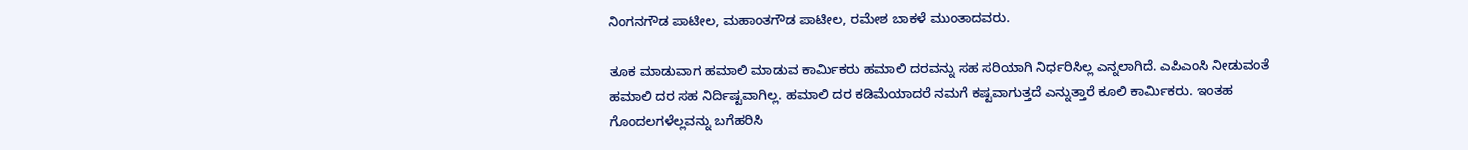ನಿಂಗನಗೌಡ ಪಾಟೀಲ, ಮಹಾಂತಗೌಡ ಪಾಟೀಲ, ರಮೇಶ ಬಾಕಳೆ ಮುಂತಾದವರು.

ತೂಕ ಮಾಡುವಾಗ ಹಮಾಲಿ ಮಾಡುವ ಕಾರ್ಮಿಕರು ಹಮಾಲಿ ದರವನ್ನು ಸಹ ಸರಿಯಾಗಿ ನಿರ್ಧರಿಸಿಲ್ಲ ಎನ್ನಲಾಗಿದೆ. ಎಪಿಎಂಸಿ ನೀಡುವಂತೆ ಹಮಾಲಿ ದರ ಸಹ ನಿರ್ದಿಷ್ಟವಾಗಿಲ್ಲ. ಹಮಾಲಿ ದರ ಕಡಿಮೆಯಾದರೆ ನಮಗೆ ಕಷ್ಟವಾಗುತ್ತದೆ ಎನ್ನುತ್ತಾರೆ ಕೂಲಿ ಕಾರ್ಮಿಕರು. ಇಂತಹ ಗೊಂದಲಗಳೆಲ್ಲವನ್ನು ಬಗೆಹರಿಸಿ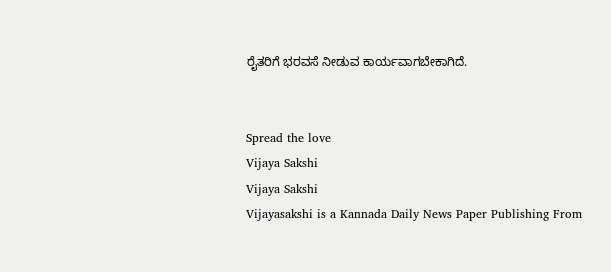ರೈತರಿಗೆ ಭರವಸೆ ನೀಡುವ ಕಾರ್ಯವಾಗಬೇಕಾಗಿದೆ.


Spread the love
Vijaya Sakshi
Vijaya Sakshi
Vijayasakshi is a Kannada Daily News Paper Publishing From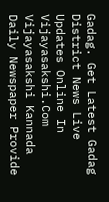Gadag. Get Latest Gadag District News Live Updates Online In Vijayasakshi.Com Vijayasakshi Kannada Daily Newspaper Provide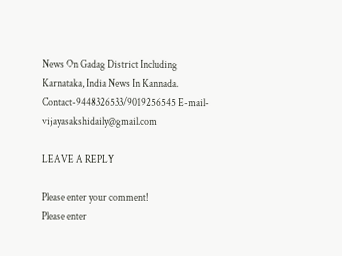News On Gadag District Including Karnataka, India News In Kannada. Contact-9448326533/9019256545 E-mail-vijayasakshidaily@gmail.com

LEAVE A REPLY

Please enter your comment!
Please enter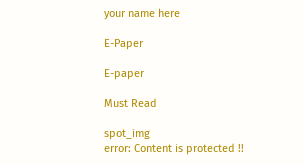your name here

E-Paper

E-paper

Must Read

spot_img
error: Content is protected !!